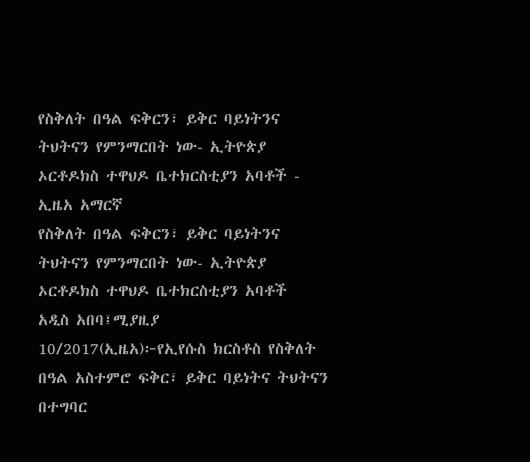የስቅለት በዓል ፍቅርን፣ ይቅር ባይነትንና ትህትናን የምንማርበት ነው- ኢትዮጵያ ኦርቶዶክስ ተዋህዶ ቤተክርስቲያን አባቶች - ኢዜአ አማርኛ
የስቅለት በዓል ፍቅርን፣ ይቅር ባይነትንና ትህትናን የምንማርበት ነው- ኢትዮጵያ ኦርቶዶክስ ተዋህዶ ቤተክርስቲያን አባቶች
አዲስ አበባ፤ሚያዚያ 10/2017(ኢዜአ)፦የኢየሱስ ክርስቶስ የስቅለት በዓል አስተምሮ ፍቅር፣ ይቅር ባይነትና ትህትናን በተግባር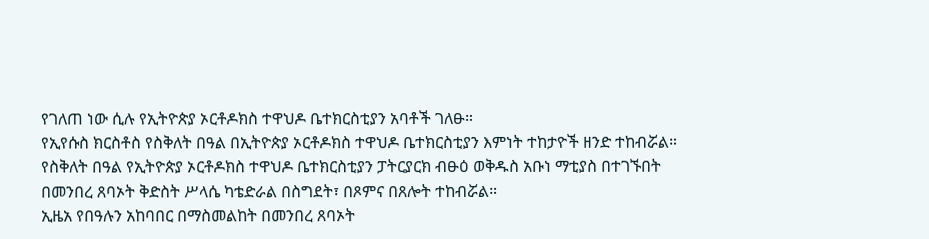የገለጠ ነው ሲሉ የኢትዮጵያ ኦርቶዶክስ ተዋህዶ ቤተክርስቲያን አባቶች ገለፁ።
የኢየሱስ ክርስቶስ የስቅለት በዓል በኢትዮጵያ ኦርቶዶክስ ተዋህዶ ቤተክርስቲያን እምነት ተከታዮች ዘንድ ተከብሯል።
የስቅለት በዓል የኢትዮጵያ ኦርቶዶክስ ተዋህዶ ቤተክርስቲያን ፓትርያርክ ብፁዕ ወቅዱስ አቡነ ማቲያስ በተገኙበት በመንበረ ጸባኦት ቅድስት ሥላሴ ካቴድራል በስግደት፣ በጾምና በጸሎት ተከብሯል።
ኢዜአ የበዓሉን አከባበር በማስመልከት በመንበረ ጸባኦት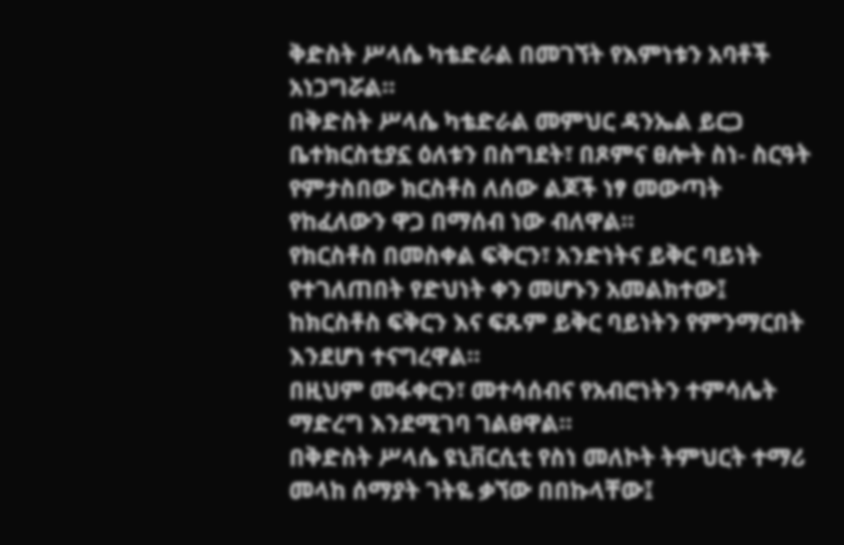ቅድስት ሥላሴ ካቴድራል በመገኘት የእምነቱን አባቶች አነጋግሯል።
በቅድስት ሥላሴ ካቴድራል መምህር ዳንኤል ይርጋ ቤተክርስቲያኗ ዕለቱን በስግደት፣ በጾምና ፀሎት ስነ- ስርዓት የምታስበው ክርስቶስ ለሰው ልጆች ነፃ መውጣት የከፈለውን ዋጋ በማሰብ ነው ብለዋል።
የክርስቶስ በመስቀል ፍቅርን፣ አንድነትና ይቅር ባይነት የተገለጠበት የድህነት ቀን መሆኑን አመልክተው፤ ከክርስቶስ ፍቅርን እና ፍጹም ይቅር ባይነትን የምንማርበት እንደሆነ ተናግረዋል።
በዚህም መፋቀርን፣ መተሳሰብና የአብሮነትን ተምሳሌት ማድረግ እንደሚገባ ገልፀዋል።
በቅድስት ሥላሴ ዩኒቨርሲቲ የስነ መለኮት ትምህርት ተማሪ መላከ ሰማያት ገትዬ ቃኘው በበኩላቸው፤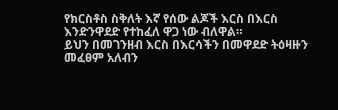የክርስቶስ ስቅለት እኛ የሰው ልጆች እርስ በእርስ እንድንዋደድ የተከፈለ ዋጋ ነው ብለዋል።
ይህን በመገንዘብ እርስ በእርሳችን በመዋደድ ትዕዛዙን መፈፀም አለብን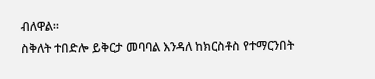ብለዋል።
ስቅለት ተበድሎ ይቅርታ መባባል እንዳለ ከክርስቶስ የተማርንበት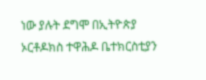ነው ያሉት ደግሞ በኢትዮጵያ ኦርቶዶክስ ተዋሕዶ ቤተክርስቲያን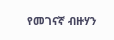የመገናኛ ብዙሃን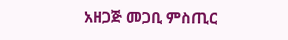አዘጋጅ መጋቢ ምስጢር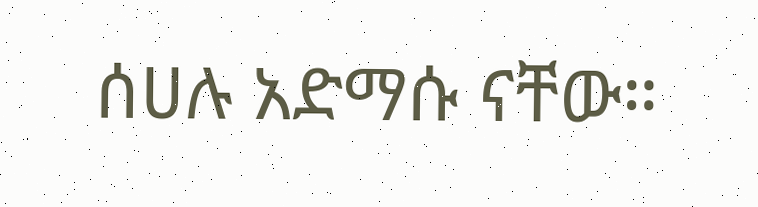ሰሀሉ አድማሱ ናቸው።